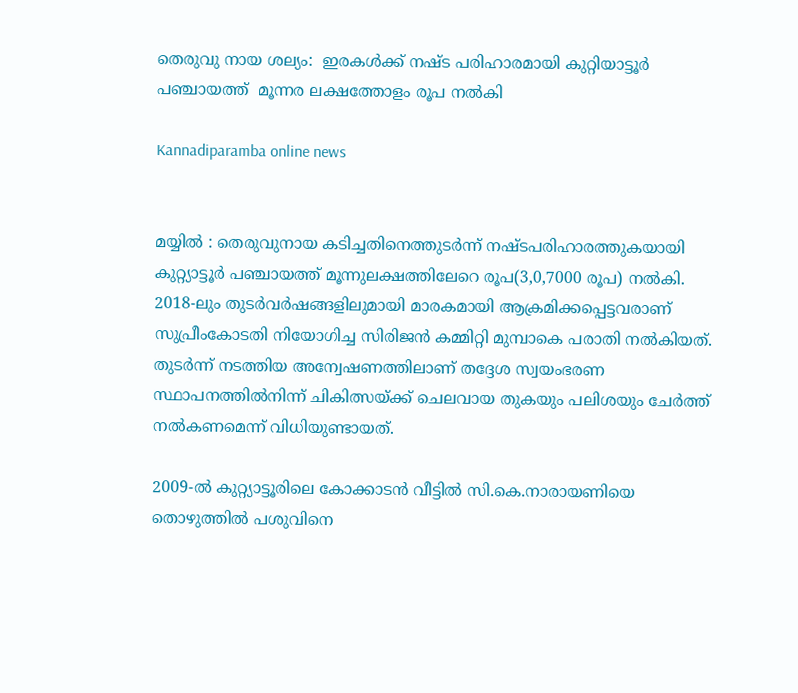തെരുവു നായ ശല്യം:  ഇരകള്‍ക്ക് നഷ്ട പരിഹാരമായി കുറ്റിയാട്ടൂര്‍ പഞ്ചായത്ത്  മൂന്നര ലക്ഷത്തോളം രൂപ നല്‍കി

Kannadiparamba online news


മയ്യിൽ : തെരുവുനായ കടിച്ചതിനെത്തുടർന്ന് നഷ്ടപരിഹാരത്തുകയായി കുറ്റ്യാട്ടൂർ പഞ്ചായത്ത് മൂന്നുലക്ഷത്തിലേറെ രൂപ(3,0,7000 രൂപ) നൽകി. 2018-ലും തുടർവർഷങ്ങളിലുമായി മാരകമായി ആക്രമിക്കപ്പെട്ടവരാണ് സുപ്രീംകോടതി നിയോഗിച്ച സിരിജൻ കമ്മിറ്റി മുമ്പാകെ പരാതി നൽകിയത്. തുടർന്ന് നടത്തിയ അന്വേഷണത്തിലാണ് തദ്ദേശ സ്വയംഭരണ സ്ഥാപനത്തിൽനിന്ന് ചികിത്സയ്ക്ക് ചെലവായ തുകയും പലിശയും ചേർത്ത് നൽകണമെന്ന് വിധിയുണ്ടായത്.

2009-ൽ കുറ്റ്യാട്ടൂരിലെ കോക്കാടൻ വീട്ടിൽ സി.കെ.നാരായണിയെ തൊഴുത്തിൽ പശുവിനെ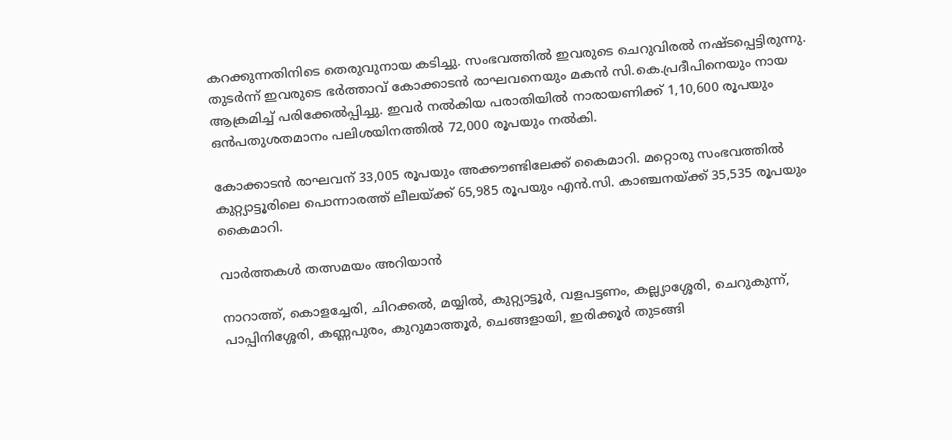കറക്കുന്നതിനിടെ തെരുവുനായ കടിച്ചു. സംഭവത്തിൽ ഇവരുടെ ചെറുവിരൽ നഷ്ടപ്പെട്ടിരുന്നു. തുടർന്ന് ഇവരുടെ ഭർത്താവ് കോക്കാടൻ രാഘവനെയും മകൻ സി.കെ.പ്രദീപിനെയും നായ ആക്രമിച്ച്‌ പരിക്കേൽപ്പിച്ചു. ഇവർ നൽകിയ പരാതിയിൽ നാരായണിക്ക് 1,10,600 രൂപയും ഒൻപതുശതമാനം പലിശയിനത്തിൽ 72,000 രൂപയും നൽകി.

കോക്കാടൻ രാഘവന് 33,005 രൂപയും അക്കൗണ്ടിലേക്ക് കൈമാറി. മറ്റൊരു സംഭവത്തിൽ കുറ്റ്യാട്ടൂരിലെ പൊന്നാരത്ത് ലീലയ്ക്ക് 65,985 രൂപയും എൻ.സി. കാഞ്ചനയ്ക്ക് 35,535 രൂപയും കൈമാറി.

വാർത്തകൾ തത്സമയം അറിയാൻ

നാറാത്ത്, കൊളച്ചേരി, ചിറക്കൽ, മയ്യിൽ, കുറ്റ്യാട്ടൂർ, വളപട്ടണം, കല്ല്യാശ്ശേരി, ചെറുകുന്ന്, പാപ്പിനിശ്ശേരി, കണ്ണപുരം, കുറുമാത്തൂർ, ചെങ്ങളായി, ഇരിക്കൂർ തുടങ്ങി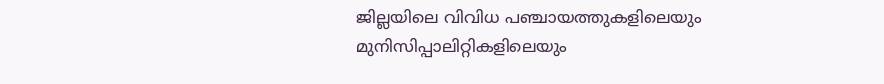ജില്ലയിലെ വിവിധ പഞ്ചായത്തുകളിലെയും മുനിസിപ്പാലിറ്റികളിലെയും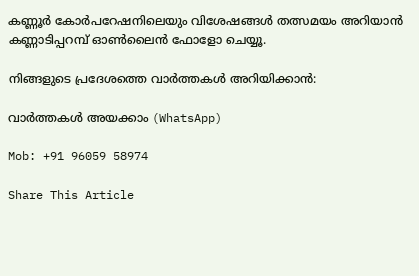കണ്ണൂർ കോർപറേഷനിലെയും വിശേഷങ്ങൾ തത്സമയം അറിയാൻ കണ്ണാടിപ്പറമ്പ് ഓൺലൈൻ ഫോളോ ചെയ്യൂ.

നിങ്ങളുടെ പ്രദേശത്തെ വാർത്തകൾ അറിയിക്കാൻ:

വാർത്തകൾ അയക്കാം (WhatsApp)

Mob: +91 96059 58974

Share This Article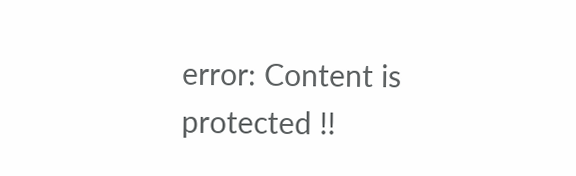error: Content is protected !!